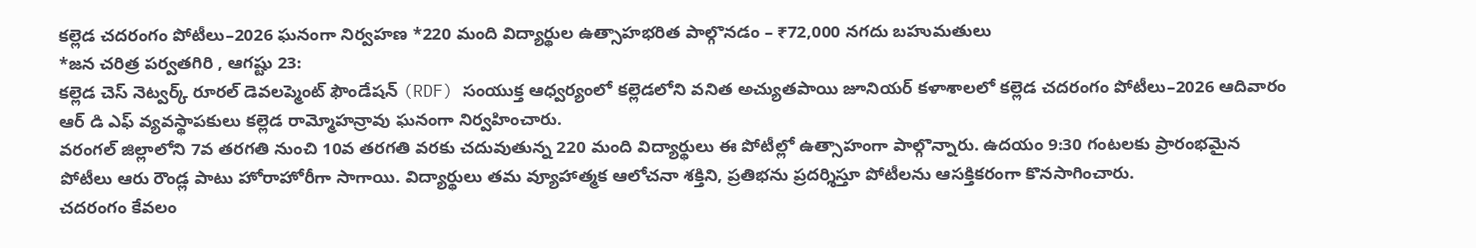కల్లెడ చదరంగం పోటీలు–2026 ఘనంగా నిర్వహణ *220 మంది విద్యార్థుల ఉత్సాహభరిత పాల్గొనడం – ₹72,000 నగదు బహుమతులు
*జన చరిత్ర పర్వతగిరి , ఆగష్టు 23:
కల్లెడ చెస్ నెట్వర్క్ రూరల్ డెవలప్మెంట్ ఫౌండేషన్ (RDF) సంయుక్త ఆధ్వర్యంలో కల్లెడలోని వనిత అచ్యుతపాయి జూనియర్ కళాశాలలో కల్లెడ చదరంగం పోటీలు–2026 ఆదివారం ఆర్ డి ఎఫ్ వ్యవస్థాపకులు కల్లెడ రామ్మోహన్రావు ఘనంగా నిర్వహించారు.
వరంగల్ జిల్లాలోని 7వ తరగతి నుంచి 10వ తరగతి వరకు చదువుతున్న 220 మంది విద్యార్థులు ఈ పోటీల్లో ఉత్సాహంగా పాల్గొన్నారు. ఉదయం 9:30 గంటలకు ప్రారంభమైన పోటీలు ఆరు రౌండ్ల పాటు హోరాహోరీగా సాగాయి. విద్యార్థులు తమ వ్యూహాత్మక ఆలోచనా శక్తిని, ప్రతిభను ప్రదర్శిస్తూ పోటీలను ఆసక్తికరంగా కొనసాగించారు.
చదరంగం కేవలం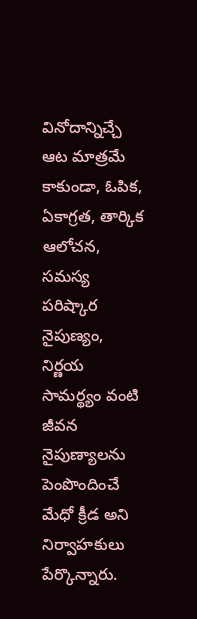వినోదాన్నిచ్చే ఆట మాత్రమే కాకుండా, ఓపిక, ఏకాగ్రత, తార్కిక ఆలోచన, సమస్య పరిష్కార నైపుణ్యం, నిర్ణయ సామర్థ్యం వంటి జీవన నైపుణ్యాలను పెంపొందించే మేధో క్రీడ అని నిర్వాహకులు పేర్కొన్నారు.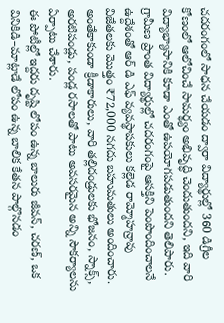చదరంగంలో సాధన చేయడం ద్వారా విద్యార్థుల్లో 360 డిగ్రీల కోణంలో ఆలోచించే సామర్థ్యం అభివృద్ధి చెందుతుందని, ఇది వారి విద్యాభ్యాసానికి కూడా ఎంతో ఉపయోగపడుతుందని తెలిపారు.
గ్రామీణ ప్రాంత విద్యార్థుల్లో చదరంగంపై ఆసక్తిని పెంపొందించాలనే ఉద్దేశంతో ఆర్ డి ఎఫ్ వ్యవస్థాపకులు కల్లెడ రామ్మోహన్రావు విజేతలకు మొత్తం ₹72,000 నగదు బహుమతులు అందించారు. అంతేకాకుండా క్రీడాకారులు, వారి తల్లిదండ్రులకు భోజనం, స్నాక్స్, అరటిపండ్లు, పండ్ల రసాలతో పాటు అవసరమైన అన్ని సౌకర్యాలను ఏర్పాటు చేశారు.
ఈ పోటీల్లో ఇద్దరు దృష్టి లోపం ఉన్న బాలురు జీవన్, చరణ్, ఒక వినికిడి–మాట్లాడే లోపం ఉన్న బాలిక కేతన పాల్గొనడం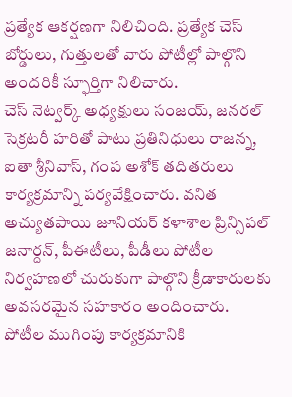ప్రత్యేక ఆకర్షణగా నిలిచింది. ప్రత్యేక చెస్ బోర్డులు, గుత్తులతో వారు పోటీల్లో పాల్గొని అందరికీ స్ఫూర్తిగా నిలిచారు.
చెస్ నెట్వర్క్ అధ్యక్షులు సంజయ్, జనరల్ సెక్రటరీ హరితో పాటు ప్రతినిధులు రాజన్న, ఐతా శ్రీనివాస్, గంప అశోక్ తదితరులు కార్యక్రమాన్ని పర్యవేక్షించారు. వనిత అచ్యుతపాయి జూనియర్ కళాశాల ప్రిన్సిపల్ జనార్దన్, పీఈటీలు, పీడీలు పోటీల నిర్వహణలో చురుకుగా పాల్గొని క్రీడాకారులకు అవసరమైన సహకారం అందించారు.
పోటీల ముగింపు కార్యక్రమానికి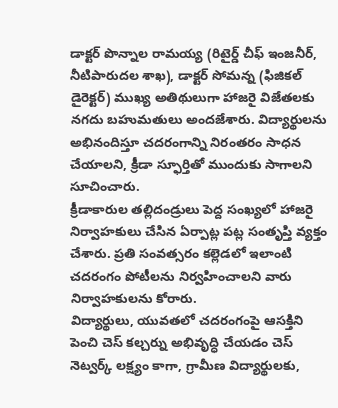డాక్టర్ పొన్నాల రామయ్య (రిటైర్డ్ చీఫ్ ఇంజనీర్, నీటిపారుదల శాఖ), డాక్టర్ సోమన్న (ఫిజికల్ డైరెక్టర్) ముఖ్య అతిథులుగా హాజరై విజేతలకు నగదు బహుమతులు అందజేశారు. విద్యార్థులను అభినందిస్తూ చదరంగాన్ని నిరంతరం సాధన చేయాలని, క్రీడా స్ఫూర్తితో ముందుకు సాగాలని సూచించారు.
క్రీడాకారుల తల్లిదండ్రులు పెద్ద సంఖ్యలో హాజరై నిర్వాహకులు చేసిన ఏర్పాట్ల పట్ల సంతృప్తి వ్యక్తం చేశారు. ప్రతి సంవత్సరం కల్లెడలో ఇలాంటి చదరంగం పోటీలను నిర్వహించాలని వారు నిర్వాహకులను కోరారు.
విద్యార్థులు, యువతలో చదరంగంపై ఆసక్తిని పెంచి చెస్ కల్చర్ను అభివృద్ధి చేయడం చెస్ నెట్వర్క్ లక్ష్యం కాగా, గ్రామీణ విద్యార్థులకు,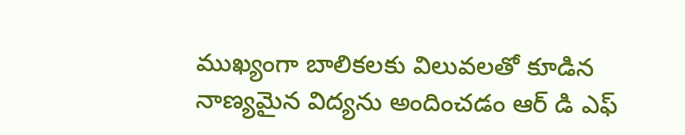ముఖ్యంగా బాలికలకు విలువలతో కూడిన నాణ్యమైన విద్యను అందించడం ఆర్ డి ఎఫ్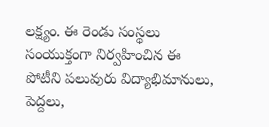లక్ష్యం. ఈ రెండు సంస్థలు సంయుక్తంగా నిర్వహించిన ఈ పోటీని పలువురు విద్యాభిమానులు, పెద్దలు,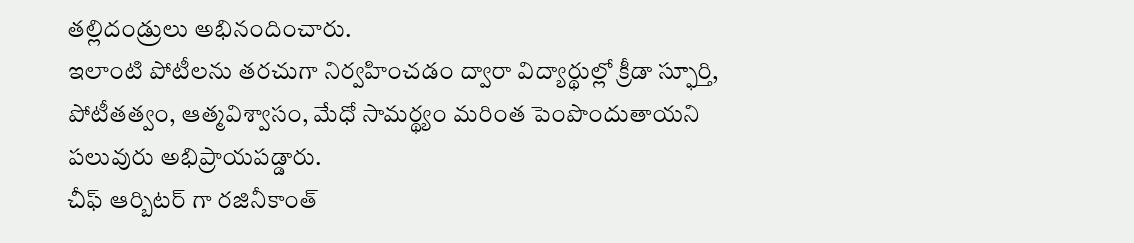తల్లిదండ్రులు అభినందించారు.
ఇలాంటి పోటీలను తరచుగా నిర్వహించడం ద్వారా విద్యార్థుల్లో క్రీడా స్ఫూర్తి, పోటీతత్వం, ఆత్మవిశ్వాసం, మేధో సామర్థ్యం మరింత పెంపొందుతాయని పలువురు అభిప్రాయపడ్డారు.
చీఫ్ ఆర్బిటర్ గా రజినీకాంత్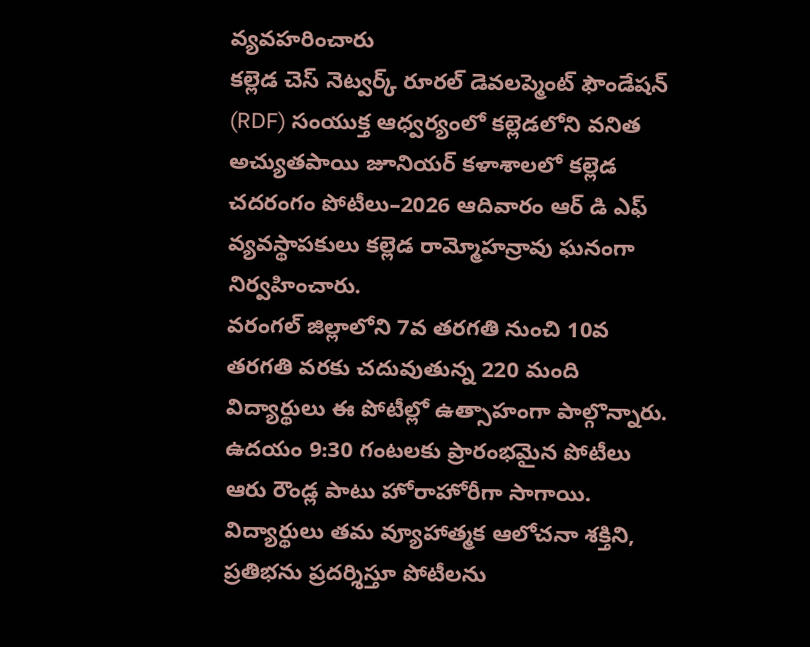వ్యవహరించారు
కల్లెడ చెస్ నెట్వర్క్ రూరల్ డెవలప్మెంట్ ఫౌండేషన్ (RDF) సంయుక్త ఆధ్వర్యంలో కల్లెడలోని వనిత అచ్యుతపాయి జూనియర్ కళాశాలలో కల్లెడ చదరంగం పోటీలు–2026 ఆదివారం ఆర్ డి ఎఫ్ వ్యవస్థాపకులు కల్లెడ రామ్మోహన్రావు ఘనంగా నిర్వహించారు.
వరంగల్ జిల్లాలోని 7వ తరగతి నుంచి 10వ తరగతి వరకు చదువుతున్న 220 మంది విద్యార్థులు ఈ పోటీల్లో ఉత్సాహంగా పాల్గొన్నారు. ఉదయం 9:30 గంటలకు ప్రారంభమైన పోటీలు ఆరు రౌండ్ల పాటు హోరాహోరీగా సాగాయి. విద్యార్థులు తమ వ్యూహాత్మక ఆలోచనా శక్తిని, ప్రతిభను ప్రదర్శిస్తూ పోటీలను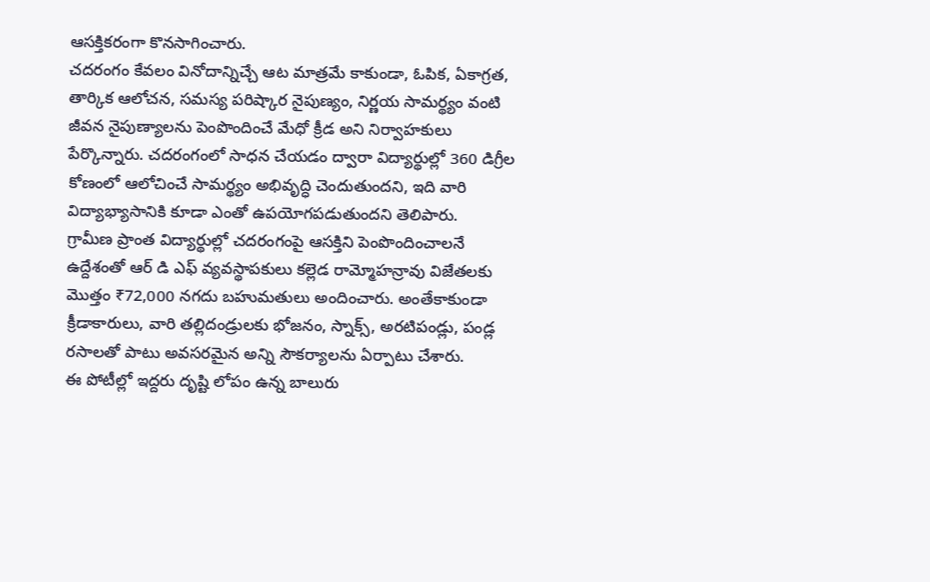ఆసక్తికరంగా కొనసాగించారు.
చదరంగం కేవలం వినోదాన్నిచ్చే ఆట మాత్రమే కాకుండా, ఓపిక, ఏకాగ్రత, తార్కిక ఆలోచన, సమస్య పరిష్కార నైపుణ్యం, నిర్ణయ సామర్థ్యం వంటి జీవన నైపుణ్యాలను పెంపొందించే మేధో క్రీడ అని నిర్వాహకులు పేర్కొన్నారు. చదరంగంలో సాధన చేయడం ద్వారా విద్యార్థుల్లో 360 డిగ్రీల కోణంలో ఆలోచించే సామర్థ్యం అభివృద్ధి చెందుతుందని, ఇది వారి విద్యాభ్యాసానికి కూడా ఎంతో ఉపయోగపడుతుందని తెలిపారు.
గ్రామీణ ప్రాంత విద్యార్థుల్లో చదరంగంపై ఆసక్తిని పెంపొందించాలనే ఉద్దేశంతో ఆర్ డి ఎఫ్ వ్యవస్థాపకులు కల్లెడ రామ్మోహన్రావు విజేతలకు మొత్తం ₹72,000 నగదు బహుమతులు అందించారు. అంతేకాకుండా క్రీడాకారులు, వారి తల్లిదండ్రులకు భోజనం, స్నాక్స్, అరటిపండ్లు, పండ్ల రసాలతో పాటు అవసరమైన అన్ని సౌకర్యాలను ఏర్పాటు చేశారు.
ఈ పోటీల్లో ఇద్దరు దృష్టి లోపం ఉన్న బాలురు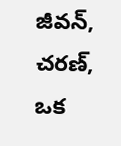జీవన్, చరణ్, ఒక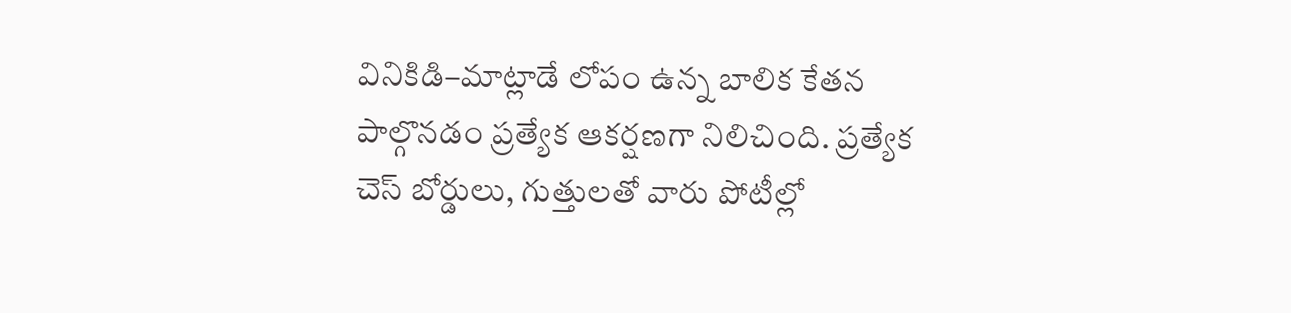వినికిడి–మాట్లాడే లోపం ఉన్న బాలిక కేతన పాల్గొనడం ప్రత్యేక ఆకర్షణగా నిలిచింది. ప్రత్యేక చెస్ బోర్డులు, గుత్తులతో వారు పోటీల్లో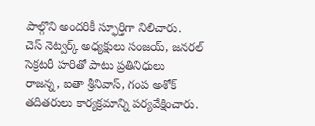పాల్గొని అందరికీ స్ఫూర్తిగా నిలిచారు.
చెస్ నెట్వర్క్ అధ్యక్షులు సంజయ్, జనరల్ సెక్రటరీ హరితో పాటు ప్రతినిధులు రాజన్న, ఐతా శ్రీనివాస్, గంప అశోక్ తదితరులు కార్యక్రమాన్ని పర్యవేక్షించారు.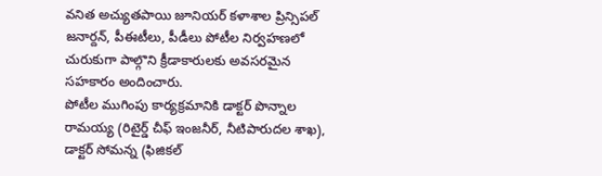వనిత అచ్యుతపాయి జూనియర్ కళాశాల ప్రిన్సిపల్ జనార్దన్, పీఈటీలు, పీడీలు పోటీల నిర్వహణలో చురుకుగా పాల్గొని క్రీడాకారులకు అవసరమైన సహకారం అందించారు.
పోటీల ముగింపు కార్యక్రమానికి డాక్టర్ పొన్నాల రామయ్య (రిటైర్డ్ చీఫ్ ఇంజనీర్, నీటిపారుదల శాఖ), డాక్టర్ సోమన్న (ఫిజికల్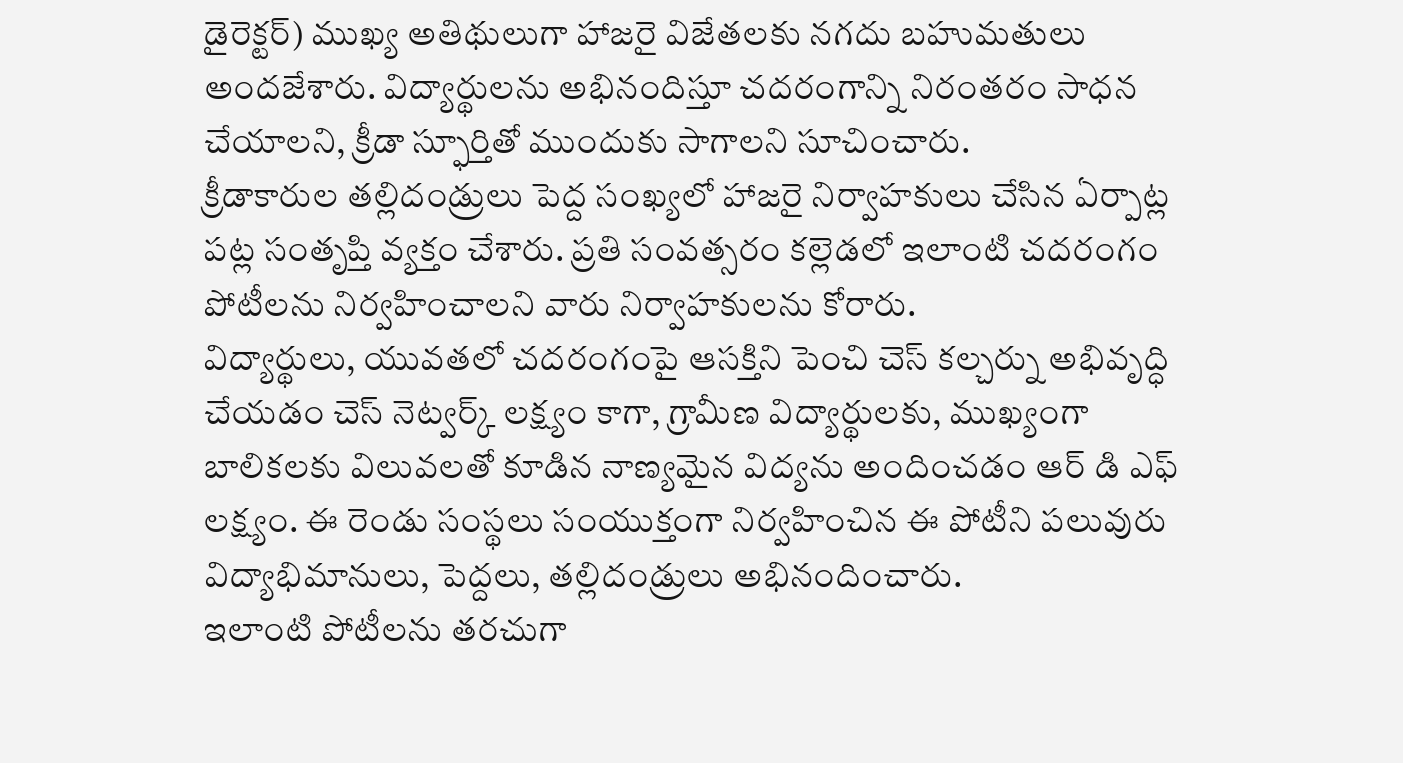డైరెక్టర్) ముఖ్య అతిథులుగా హాజరై విజేతలకు నగదు బహుమతులు అందజేశారు. విద్యార్థులను అభినందిస్తూ చదరంగాన్ని నిరంతరం సాధన చేయాలని, క్రీడా స్ఫూర్తితో ముందుకు సాగాలని సూచించారు.
క్రీడాకారుల తల్లిదండ్రులు పెద్ద సంఖ్యలో హాజరై నిర్వాహకులు చేసిన ఏర్పాట్ల పట్ల సంతృప్తి వ్యక్తం చేశారు. ప్రతి సంవత్సరం కల్లెడలో ఇలాంటి చదరంగం పోటీలను నిర్వహించాలని వారు నిర్వాహకులను కోరారు.
విద్యార్థులు, యువతలో చదరంగంపై ఆసక్తిని పెంచి చెస్ కల్చర్ను అభివృద్ధి చేయడం చెస్ నెట్వర్క్ లక్ష్యం కాగా, గ్రామీణ విద్యార్థులకు, ముఖ్యంగా బాలికలకు విలువలతో కూడిన నాణ్యమైన విద్యను అందించడం ఆర్ డి ఎఫ్ లక్ష్యం. ఈ రెండు సంస్థలు సంయుక్తంగా నిర్వహించిన ఈ పోటీని పలువురు విద్యాభిమానులు, పెద్దలు, తల్లిదండ్రులు అభినందించారు.
ఇలాంటి పోటీలను తరచుగా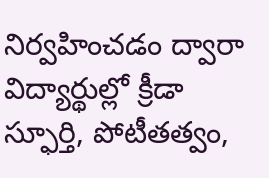నిర్వహించడం ద్వారా విద్యార్థుల్లో క్రీడా స్ఫూర్తి, పోటీతత్వం,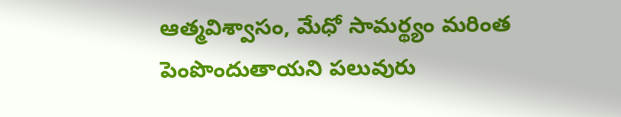ఆత్మవిశ్వాసం, మేధో సామర్థ్యం మరింత పెంపొందుతాయని పలువురు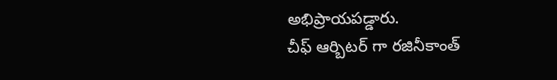అభిప్రాయపడ్డారు.
చీఫ్ ఆర్బిటర్ గా రజినీకాంత్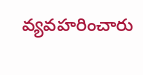వ్యవహరించారు